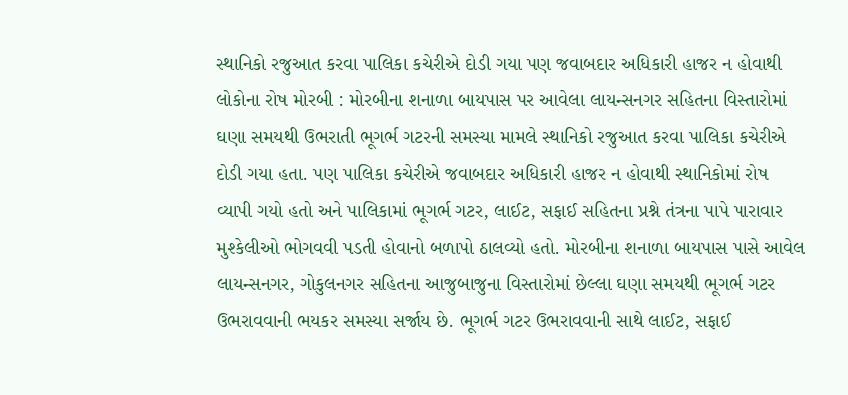સ્થાનિકો રજુઆત કરવા પાલિકા કચેરીએ દોડી ગયા પણ જવાબદાર અધિકારી હાજર ન હોવાથી લોકોના રોષ મોરબી : મોરબીના શનાળા બાયપાસ પર આવેલા લાયન્સનગર સહિતના વિસ્તારોમાં ઘણા સમયથી ઉભરાતી ભૂગર્ભ ગટરની સમસ્યા મામલે સ્થાનિકો રજુઆત કરવા પાલિકા કચેરીએ દોડી ગયા હતા. પણ પાલિકા કચેરીએ જવાબદાર અધિકારી હાજર ન હોવાથી સ્થાનિકોમાં રોષ વ્યાપી ગયો હતો અને પાલિકામાં ભૂગર્ભ ગટર, લાઈટ, સફાઈ સહિતના પ્રશ્ને તંત્રના પાપે પારાવાર મુશ્કેલીઓ ભોગવવી પડતી હોવાનો બળાપો ઠાલવ્યો હતો. મોરબીના શનાળા બાયપાસ પાસે આવેલ લાયન્સનગર, ગોકુલનગર સહિતના આજુબાજુના વિસ્તારોમાં છેલ્લા ઘણા સમયથી ભૂગર્ભ ગટર ઉભરાવવાની ભયકર સમસ્યા સર્જાય છે. ભૂગર્ભ ગટર ઉભરાવવાની સાથે લાઈટ, સફાઈ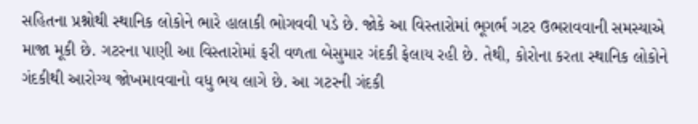સહિતના પ્રશ્નોથી સ્થાનિક લોકોને ભારે હાલાકી ભોગવવી પડે છે. જોકે આ વિસ્તારોમાં ભૂગર્ભ ગટર ઉભરાવવાની સમસ્યાએ માજા મૂકી છે. ગટરના પાણી આ વિસ્તારોમાં ફરી વળતા બેસુમાર ગંદકી ફેલાય રહી છે. તેથી, કોરોના કરતા સ્થાનિક લોકોને ગંદકીથી આરોગ્ય જોખમાવવાનો વધુ ભય લાગે છે. આ ગટરની ગંદકી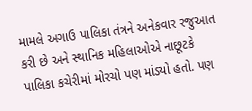મામલે અગાઉ પાલિકા તંત્રને અનેકવાર રજુઆત કરી છે અને સ્થાનિક મહિલાઓએ નાછૂટકે પાલિકા કચેરીમાં મોરચો પણ માંડ્યો હતો. પણ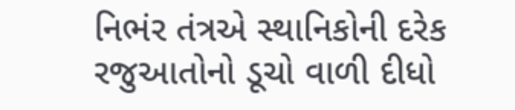નિભંર તંત્રએ સ્થાનિકોની દરેક રજુઆતોનો ડૂચો વાળી દીધો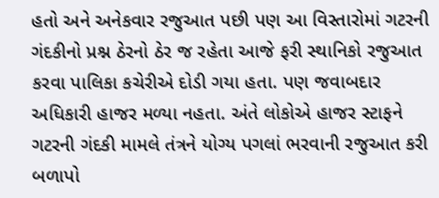હતો અને અનેકવાર રજુઆત પછી પણ આ વિસ્તારોમાં ગટરની ગંદકીનો પ્રશ્ન ઠેરનો ઠેર જ રહેતા આજે ફરી સ્થાનિકો રજુઆત કરવા પાલિકા કચેરીએ દોડી ગયા હતા. પણ જવાબદાર અધિકારી હાજર મળ્યા નહતા. અંતે લોકોએ હાજર સ્ટાફને ગટરની ગંદકી મામલે તંત્રને યોગ્ય પગલાં ભરવાની રજુઆત કરી બળાપો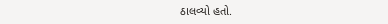ઠાલવ્યો હતો.